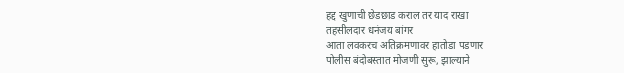हद्द खुणाची छेडछाड कराल तर याद राखा
तहसीलदार धनंजय बांगर
आता लवकरच अतिक्रमणावर हातोडा पडणार
पोलीस बंदोबस्तात मोजणी सुरू, झाल्याने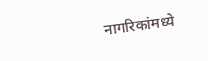नागरिकांमध्ये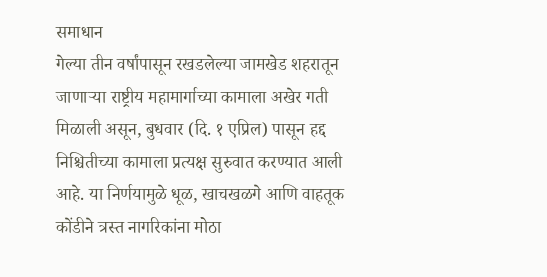समाधान
गेल्या तीन वर्षांपासून रखडलेल्या जामखेड शहरातून जाणाऱ्या राष्ट्रीय महामार्गाच्या कामाला अखेर गती मिळाली असून, बुधवार (दि. १ एप्रिल) पासून हद्द निश्चितीच्या कामाला प्रत्यक्ष सुरुवात करण्यात आली आहे. या निर्णयामुळे धूळ, खाचखळगे आणि वाहतूक कोंडीने त्रस्त नागरिकांना मोठा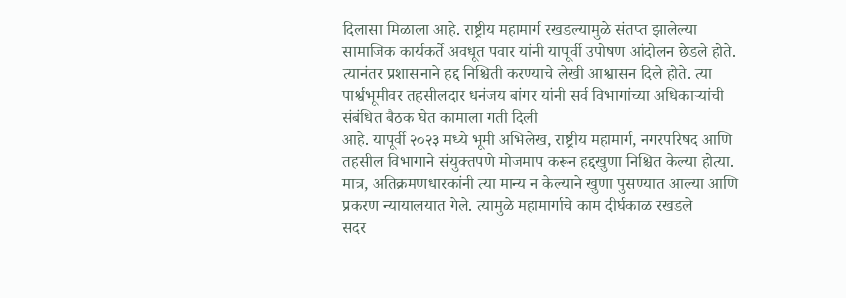दिलासा मिळाला आहे. राष्ट्रीय महामार्ग रखडल्यामुळे संतप्त झालेल्या सामाजिक कार्यकर्ते अवधूत पवार यांनी यापूर्वी उपोषण आंदोलन छेडले होते. त्यानंतर प्रशासनाने हद्द निश्चिती करण्याचे लेखी आश्वासन दिले होते. त्या पार्श्वभूमीवर तहसीलदार धनंजय बांगर यांनी सर्व विभागांच्या अधिकाऱ्यांची संबंधित बैठक घेत कामाला गती दिली
आहे. यापूर्वी २०२३ मध्ये भूमी अभिलेख, राष्ट्रीय महामार्ग, नगरपरिषद आणि तहसील विभागाने संयुक्तपणे मोजमाप करून हद्दखुणा निश्चित केल्या होत्या. मात्र, अतिक्रमणधारकांनी त्या मान्य न केल्याने खुणा पुसण्यात आल्या आणि प्रकरण न्यायालयात गेले. त्यामुळे महामार्गाचे काम दीर्घकाळ रखडले
सदर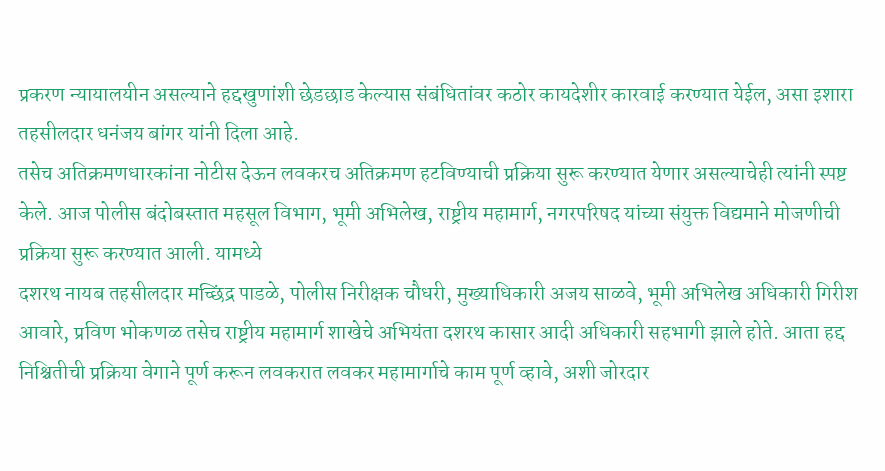प्रकरण न्यायालयीन असल्याने हद्दखुणांशी छेडछाड केल्यास संबंधितांवर कठोर कायदेशीर कारवाई करण्यात येईल, असा इशारा तहसीलदार धनंजय बांगर यांनी दिला आहे.
तसेच अतिक्रमणधारकांना नोटीस देऊन लवकरच अतिक्रमण हटविण्याची प्रक्रिया सुरू करण्यात येणार असल्याचेही त्यांनी स्पष्ट केले. आज पोलीस बंदोबस्तात महसूल विभाग, भूमी अभिलेख, राष्ट्रीय महामार्ग, नगरपरिषद यांच्या संयुक्त विद्यमाने मोजणीची प्रक्रिया सुरू करण्यात आली. यामध्ये
दशरथ नायब तहसीलदार मच्छिंद्र पाडळे, पोलीस निरीक्षक चौधरी, मुख्याधिकारी अजय साळवे, भूमी अभिलेख अधिकारी गिरीश आवारे, प्रविण भोकणळ तसेच राष्ट्रीय महामार्ग शाखेचे अभियंता दशरथ कासार आदी अधिकारी सहभागी झाले होते. आता हद्द निश्चितीची प्रक्रिया वेगाने पूर्ण करून लवकरात लवकर महामार्गाचे काम पूर्ण व्हावे, अशी जोरदार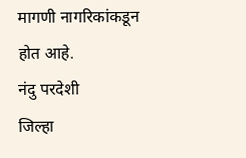मागणी नागरिकांकडून होत आहे.
नंदु परदेशी
जिल्हा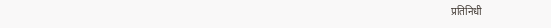प्रतिनिधी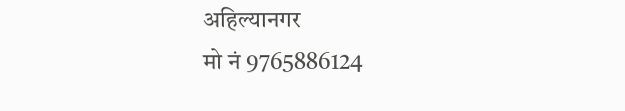अहिल्यानगर
मो नं 9765886124